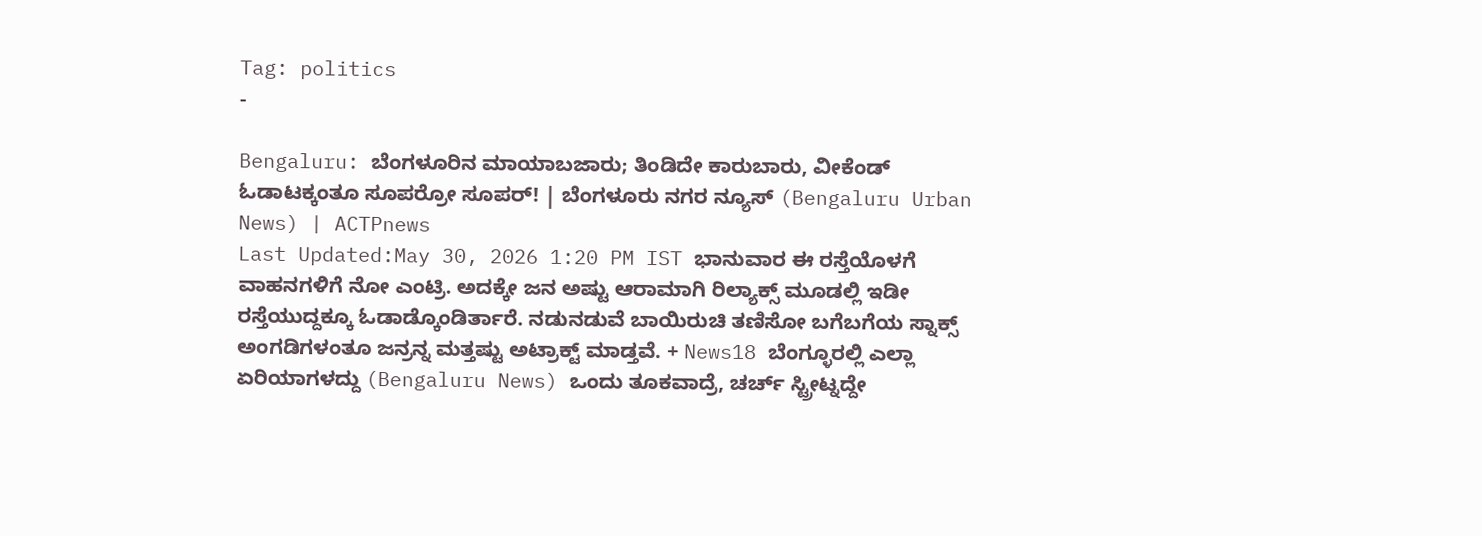Tag: politics
-

Bengaluru: ಬೆಂಗಳೂರಿನ ಮಾಯಾಬಜಾರು; ತಿಂಡಿದೇ ಕಾರುಬಾರು, ವೀಕೆಂಡ್ ಓಡಾಟಕ್ಕಂತೂ ಸೂಪರ್ರೋ ಸೂಪರ್! | ಬೆಂಗಳೂರು ನಗರ ನ್ಯೂಸ್ (Bengaluru Urban News) | ACTPnews
Last Updated:May 30, 2026 1:20 PM IST ಭಾನುವಾರ ಈ ರಸ್ತೆಯೊಳಗೆ ವಾಹನಗಳಿಗೆ ನೋ ಎಂಟ್ರಿ. ಅದಕ್ಕೇ ಜನ ಅಷ್ಟು ಆರಾಮಾಗಿ ರಿಲ್ಯಾಕ್ಸ್ ಮೂಡಲ್ಲಿ ಇಡೀ ರಸ್ತೆಯುದ್ದಕ್ಕೂ ಓಡಾಡ್ಕೊಂಡಿರ್ತಾರೆ. ನಡುನಡುವೆ ಬಾಯಿರುಚಿ ತಣಿಸೋ ಬಗೆಬಗೆಯ ಸ್ನಾಕ್ಸ್ ಅಂಗಡಿಗಳಂತೂ ಜನ್ರನ್ನ ಮತ್ತಷ್ಟು ಅಟ್ರಾಕ್ಟ್ ಮಾಡ್ತವೆ. + News18 ಬೆಂಗ್ಳೂರಲ್ಲಿ ಎಲ್ಲಾ ಏರಿಯಾಗಳದ್ದು (Bengaluru News) ಒಂದು ತೂಕವಾದ್ರೆ, ಚರ್ಚ್ ಸ್ಟ್ರೀಟ್ನದ್ದೇ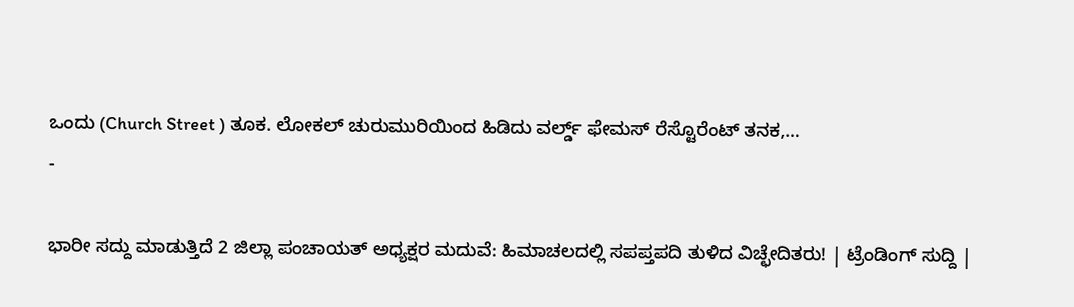ಒಂದು (Church Street ) ತೂಕ. ಲೋಕಲ್ ಚುರುಮುರಿಯಿಂದ ಹಿಡಿದು ವರ್ಲ್ಡ್ ಫೇಮಸ್ ರೆಸ್ಟೊರೆಂಟ್ ತನಕ,…
-

ಭಾರೀ ಸದ್ದು ಮಾಡುತ್ತಿದೆ 2 ಜಿಲ್ಲಾ ಪಂಚಾಯತ್ ಅಧ್ಯಕ್ಷರ ಮದುವೆ: ಹಿಮಾಚಲದಲ್ಲಿ ಸಪಪ್ತಪದಿ ತುಳಿದ ವಿಚ್ಛೇದಿತರು! | ಟ್ರೆಂಡಿಂಗ್ ಸುದ್ದಿ |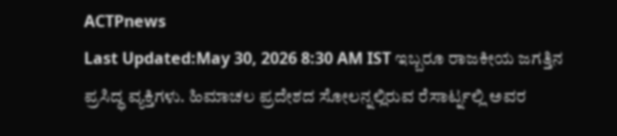ACTPnews
Last Updated:May 30, 2026 8:30 AM IST ಇಬ್ಬರೂ ರಾಜಕೀಯ ಜಗತ್ತಿನ ಪ್ರಸಿದ್ಧ ವ್ಯಕ್ತಿಗಳು. ಹಿಮಾಚಲ ಪ್ರದೇಶದ ಸೋಲನ್ನಲ್ಲಿರುವ ರೆಸಾರ್ಟ್ನಲ್ಲಿ ಅವರ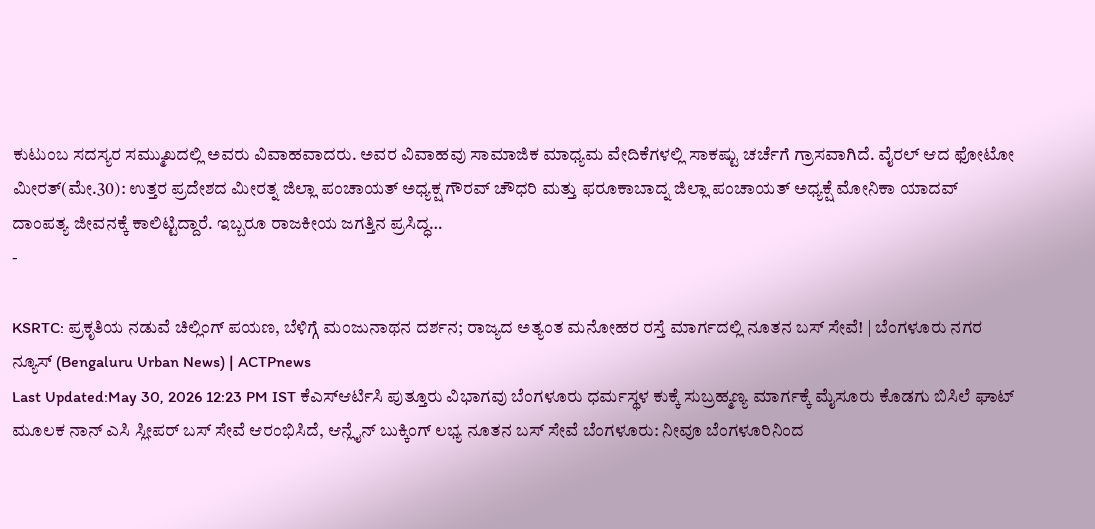ಕುಟುಂಬ ಸದಸ್ಯರ ಸಮ್ಮುಖದಲ್ಲಿ ಅವರು ವಿವಾಹವಾದರು. ಅವರ ವಿವಾಹವು ಸಾಮಾಜಿಕ ಮಾಧ್ಯಮ ವೇದಿಕೆಗಳಲ್ಲಿ ಸಾಕಷ್ಟು ಚರ್ಚೆಗೆ ಗ್ರಾಸವಾಗಿದೆ. ವೈರಲ್ ಆದ ಫೋಟೋ ಮೀರತ್(ಮೇ.30): ಉತ್ತರ ಪ್ರದೇಶದ ಮೀರತ್ನ ಜಿಲ್ಲಾ ಪಂಚಾಯತ್ ಅಧ್ಯಕ್ಷ ಗೌರವ್ ಚೌಧರಿ ಮತ್ತು ಫರೂಕಾಬಾದ್ನ ಜಿಲ್ಲಾ ಪಂಚಾಯತ್ ಅಧ್ಯಕ್ಷೆ ಮೋನಿಕಾ ಯಾದವ್ ದಾಂಪತ್ಯ ಜೀವನಕ್ಕೆ ಕಾಲಿಟ್ಟಿದ್ದಾರೆ. ಇಬ್ಬರೂ ರಾಜಕೀಯ ಜಗತ್ತಿನ ಪ್ರಸಿದ್ಧ…
-

KSRTC: ಪ್ರಕೃತಿಯ ನಡುವೆ ಚಿಲ್ಲಿಂಗ್ ಪಯಣ, ಬೆಳಿಗ್ಗೆ ಮಂಜುನಾಥನ ದರ್ಶನ; ರಾಜ್ಯದ ಅತ್ಯಂತ ಮನೋಹರ ರಸ್ತೆ ಮಾರ್ಗದಲ್ಲಿ ನೂತನ ಬಸ್ ಸೇವೆ! | ಬೆಂಗಳೂರು ನಗರ ನ್ಯೂಸ್ (Bengaluru Urban News) | ACTPnews
Last Updated:May 30, 2026 12:23 PM IST ಕೆಎಸ್ಆರ್ಟಿಸಿ ಪುತ್ತೂರು ವಿಭಾಗವು ಬೆಂಗಳೂರು ಧರ್ಮಸ್ಥಳ ಕುಕ್ಕೆ ಸುಬ್ರಹ್ಮಣ್ಯ ಮಾರ್ಗಕ್ಕೆ ಮೈಸೂರು ಕೊಡಗು ಬಿಸಿಲೆ ಘಾಟ್ ಮೂಲಕ ನಾನ್ ಎಸಿ ಸ್ಲೀಪರ್ ಬಸ್ ಸೇವೆ ಆರಂಭಿಸಿದೆ, ಆನ್ಲೈನ್ ಬುಕ್ಕಿಂಗ್ ಲಭ್ಯ ನೂತನ ಬಸ್ ಸೇವೆ ಬೆಂಗಳೂರು: ನೀವೂ ಬೆಂಗಳೂರಿನಿಂದ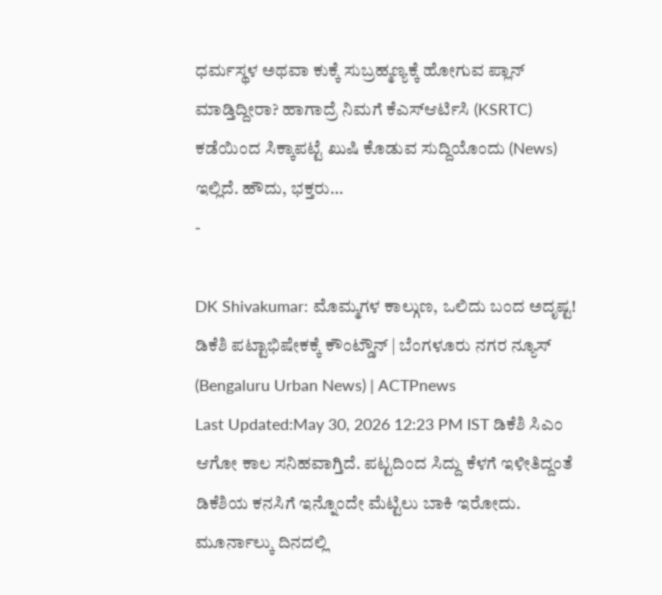ಧರ್ಮಸ್ಥಳ ಅಥವಾ ಕುಕ್ಕೆ ಸುಬ್ರಹ್ಮಣ್ಯಕ್ಕೆ ಹೋಗುವ ಪ್ಲಾನ್ ಮಾಡ್ತಿದ್ದೀರಾ? ಹಾಗಾದ್ರೆ ನಿಮಗೆ ಕೆಎಸ್ಆರ್ಟಿಸಿ (KSRTC) ಕಡೆಯಿಂದ ಸಿಕ್ಕಾಪಟ್ಟೆ ಖುಷಿ ಕೊಡುವ ಸುದ್ದಿಯೊಂದು (News) ಇಲ್ಲಿದೆ. ಹೌದು, ಭಕ್ತರು…
-

DK Shivakumar: ಮೊಮ್ಮಗಳ ಕಾಲ್ಗುಣ, ಒಲಿದು ಬಂದ ಅದೃಷ್ಟ! ಡಿಕೆಶಿ ಪಟ್ಟಾಭಿಷೇಕಕ್ಕೆ ಕೌಂಟ್ಡೌನ್ | ಬೆಂಗಳೂರು ನಗರ ನ್ಯೂಸ್ (Bengaluru Urban News) | ACTPnews
Last Updated:May 30, 2026 12:23 PM IST ಡಿಕೆಶಿ ಸಿಎಂ ಆಗೋ ಕಾಲ ಸನಿಹವಾಗ್ತಿದೆ. ಪಟ್ಟದಿಂದ ಸಿದ್ದು ಕೆಳಗೆ ಇಳೀತಿದ್ದಂತೆ ಡಿಕೆಶಿಯ ಕನಸಿಗೆ ಇನ್ನೊಂದೇ ಮೆಟ್ಟಿಲು ಬಾಕಿ ಇರೋದು. ಮೂರ್ನಾಲ್ಕು ದಿನದಲ್ಲಿ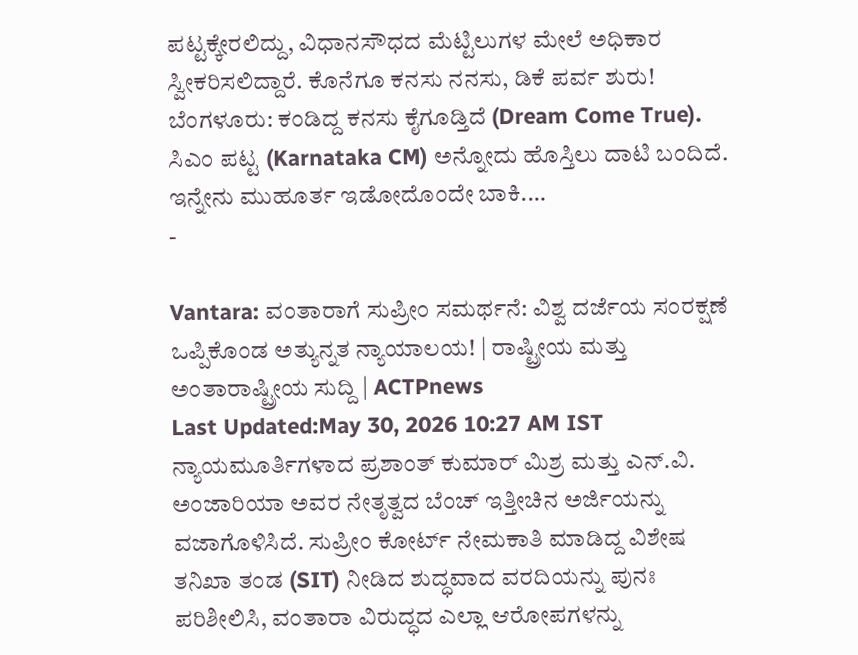ಪಟ್ಟಕ್ಕೇರಲಿದ್ದು, ವಿಧಾನಸೌಧದ ಮೆಟ್ಟಿಲುಗಳ ಮೇಲೆ ಅಧಿಕಾರ ಸ್ವೀಕರಿಸಲಿದ್ದಾರೆ. ಕೊನೆಗೂ ಕನಸು ನನಸು, ಡಿಕೆ ಪರ್ವ ಶುರು! ಬೆಂಗಳೂರು: ಕಂಡಿದ್ದ ಕನಸು ಕೈಗೂಡ್ತಿದೆ (Dream Come True). ಸಿಎಂ ಪಟ್ಟ (Karnataka CM) ಅನ್ನೋದು ಹೊಸ್ತಿಲು ದಾಟಿ ಬಂದಿದೆ. ಇನ್ನೇನು ಮುಹೂರ್ತ ಇಡೋದೊಂದೇ ಬಾಕಿ.…
-

Vantara: ವಂತಾರಾಗೆ ಸುಪ್ರೀಂ ಸಮರ್ಥನೆ: ವಿಶ್ವ ದರ್ಜೆಯ ಸಂರಕ್ಷಣೆ ಒಪ್ಪಿಕೊಂಡ ಅತ್ಯುನ್ನತ ನ್ಯಾಯಾಲಯ! | ರಾಷ್ಟ್ರೀಯ ಮತ್ತು ಅಂತಾರಾಷ್ಟ್ರೀಯ ಸುದ್ದಿ | ACTPnews
Last Updated:May 30, 2026 10:27 AM IST ನ್ಯಾಯಮೂರ್ತಿಗಳಾದ ಪ್ರಶಾಂತ್ ಕುಮಾರ್ ಮಿಶ್ರ ಮತ್ತು ಎನ್.ವಿ. ಅಂಜಾರಿಯಾ ಅವರ ನೇತೃತ್ವದ ಬೆಂಚ್ ಇತ್ತೀಚಿನ ಅರ್ಜಿಯನ್ನು ವಜಾಗೊಳಿಸಿದೆ. ಸುಪ್ರೀಂ ಕೋರ್ಟ್ ನೇಮಕಾತಿ ಮಾಡಿದ್ದ ವಿಶೇಷ ತನಿಖಾ ತಂಡ (SIT) ನೀಡಿದ ಶುದ್ಧವಾದ ವರದಿಯನ್ನು ಪುನಃ ಪರಿಶೀಲಿಸಿ, ವಂತಾರಾ ವಿರುದ್ಧದ ಎಲ್ಲಾ ಆರೋಪಗಳನ್ನು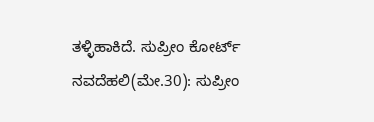ತಳ್ಳಿಹಾಕಿದೆ. ಸುಪ್ರೀಂ ಕೋರ್ಟ್ ನವದೆಹಲಿ(ಮೇ.30): ಸುಪ್ರೀಂ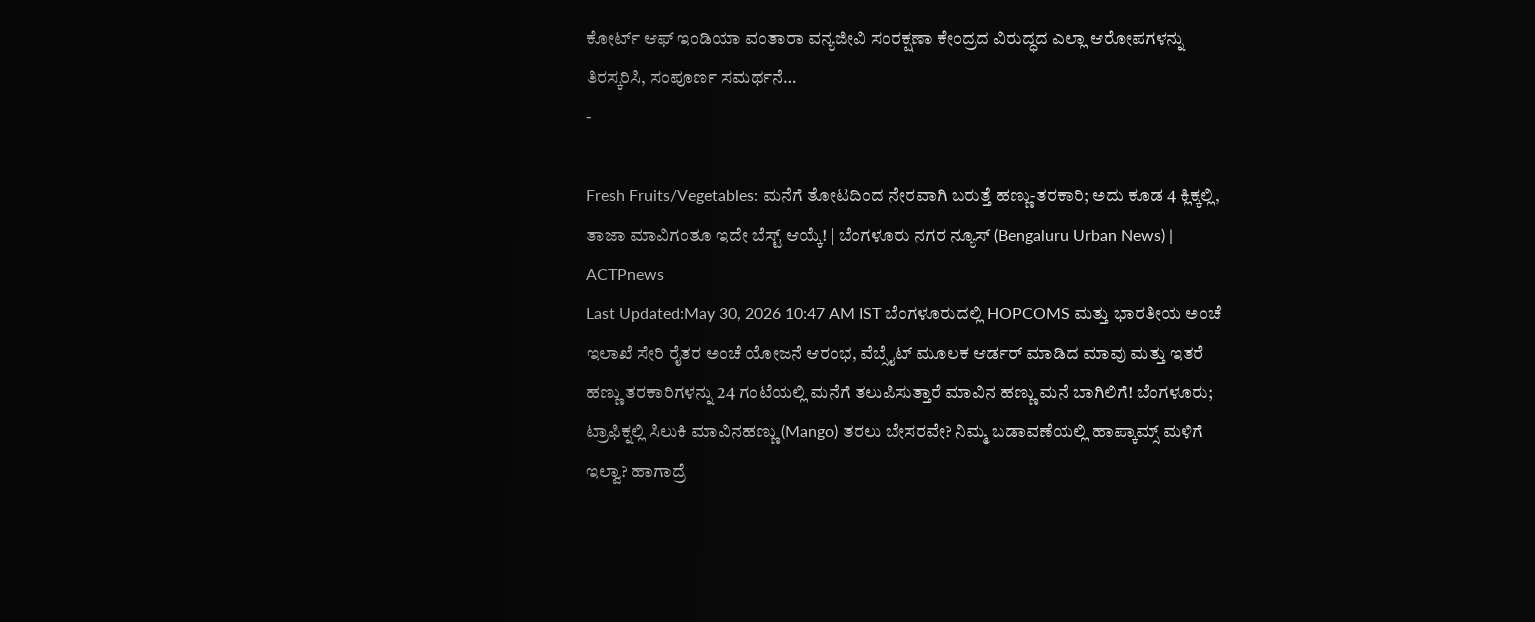ಕೋರ್ಟ್ ಆಫ್ ಇಂಡಿಯಾ ವಂತಾರಾ ವನ್ಯಜೀವಿ ಸಂರಕ್ಷಣಾ ಕೇಂದ್ರದ ವಿರುದ್ಧದ ಎಲ್ಲಾ ಆರೋಪಗಳನ್ನು ತಿರಸ್ಕರಿಸಿ, ಸಂಪೂರ್ಣ ಸಮರ್ಥನೆ…
-

Fresh Fruits/Vegetables: ಮನೆಗೆ ತೋಟದಿಂದ ನೇರವಾಗಿ ಬರುತ್ತೆ ಹಣ್ಣು-ತರಕಾರಿ; ಅದು ಕೂಡ 4 ಕ್ಲಿಕ್ಕಲ್ಲಿ, ತಾಜಾ ಮಾವಿಗಂತೂ ಇದೇ ಬೆಸ್ಟ್ ಆಯ್ಕೆ! | ಬೆಂಗಳೂರು ನಗರ ನ್ಯೂಸ್ (Bengaluru Urban News) | ACTPnews
Last Updated:May 30, 2026 10:47 AM IST ಬೆಂಗಳೂರುದಲ್ಲಿ HOPCOMS ಮತ್ತು ಭಾರತೀಯ ಅಂಚೆ ಇಲಾಖೆ ಸೇರಿ ರೈತರ ಅಂಚೆ ಯೋಜನೆ ಆರಂಭ, ವೆಬ್ಸೈಟ್ ಮೂಲಕ ಆರ್ಡರ್ ಮಾಡಿದ ಮಾವು ಮತ್ತು ಇತರೆ ಹಣ್ಣು ತರಕಾರಿಗಳನ್ನು 24 ಗಂಟೆಯಲ್ಲಿ ಮನೆಗೆ ತಲುಪಿಸುತ್ತಾರೆ ಮಾವಿನ ಹಣ್ಣು ಮನೆ ಬಾಗಿಲಿಗೆ! ಬೆಂಗಳೂರು; ಟ್ರಾಫಿಕ್ನಲ್ಲಿ ಸಿಲುಕಿ ಮಾವಿನಹಣ್ಣು (Mango) ತರಲು ಬೇಸರವೇ? ನಿಮ್ಮ ಬಡಾವಣೆಯಲ್ಲಿ ಹಾಪ್ಕಾಮ್ಸ್ ಮಳಿಗೆ ಇಲ್ವಾ? ಹಾಗಾದ್ರೆ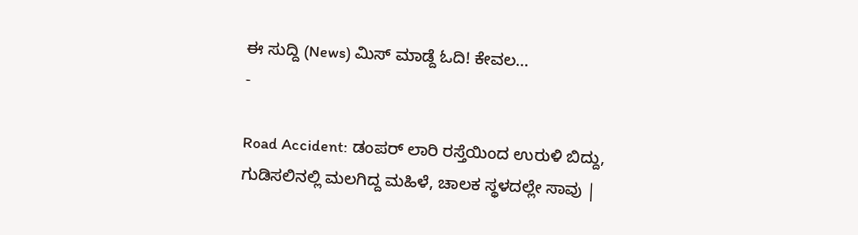ಈ ಸುದ್ದಿ (News) ಮಿಸ್ ಮಾಡ್ದೆ ಓದಿ! ಕೇವಲ…
-

Road Accident: ಡಂಪರ್ ಲಾರಿ ರಸ್ತೆಯಿಂದ ಉರುಳಿ ಬಿದ್ದು, ಗುಡಿಸಲಿನಲ್ಲಿ ಮಲಗಿದ್ದ ಮಹಿಳೆ, ಚಾಲಕ ಸ್ಥಳದಲ್ಲೇ ಸಾವು |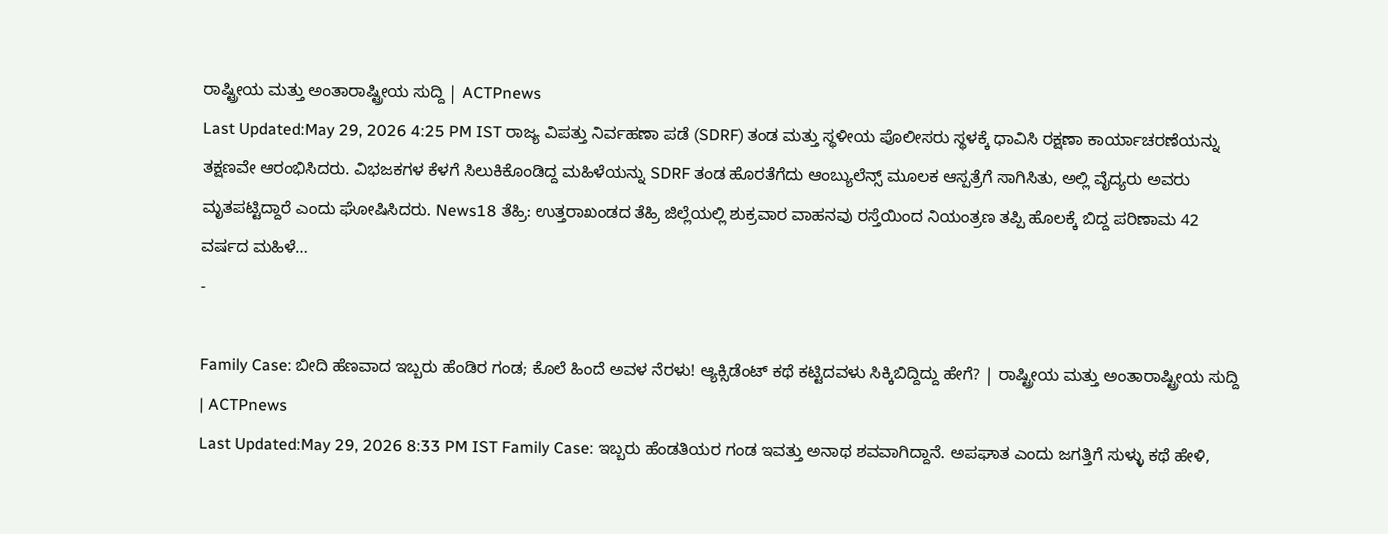ರಾಷ್ಟ್ರೀಯ ಮತ್ತು ಅಂತಾರಾಷ್ಟ್ರೀಯ ಸುದ್ದಿ | ACTPnews
Last Updated:May 29, 2026 4:25 PM IST ರಾಜ್ಯ ವಿಪತ್ತು ನಿರ್ವಹಣಾ ಪಡೆ (SDRF) ತಂಡ ಮತ್ತು ಸ್ಥಳೀಯ ಪೊಲೀಸರು ಸ್ಥಳಕ್ಕೆ ಧಾವಿಸಿ ರಕ್ಷಣಾ ಕಾರ್ಯಾಚರಣೆಯನ್ನು ತಕ್ಷಣವೇ ಆರಂಭಿಸಿದರು. ವಿಭಜಕಗಳ ಕೆಳಗೆ ಸಿಲುಕಿಕೊಂಡಿದ್ದ ಮಹಿಳೆಯನ್ನು SDRF ತಂಡ ಹೊರತೆಗೆದು ಆಂಬ್ಯುಲೆನ್ಸ್ ಮೂಲಕ ಆಸ್ಪತ್ರೆಗೆ ಸಾಗಿಸಿತು, ಅಲ್ಲಿ ವೈದ್ಯರು ಅವರು ಮೃತಪಟ್ಟಿದ್ದಾರೆ ಎಂದು ಘೋಷಿಸಿದರು. News18 ತೆಹ್ರಿ: ಉತ್ತರಾಖಂಡದ ತೆಹ್ರಿ ಜಿಲ್ಲೆಯಲ್ಲಿ ಶುಕ್ರವಾರ ವಾಹನವು ರಸ್ತೆಯಿಂದ ನಿಯಂತ್ರಣ ತಪ್ಪಿ ಹೊಲಕ್ಕೆ ಬಿದ್ದ ಪರಿಣಾಮ 42 ವರ್ಷದ ಮಹಿಳೆ…
-

Family Case: ಬೀದಿ ಹೆಣವಾದ ಇಬ್ಬರು ಹೆಂಡಿರ ಗಂಡ; ಕೊಲೆ ಹಿಂದೆ ಅವಳ ನೆರಳು! ಆ್ಯಕ್ಸಿಡೆಂಟ್ ಕಥೆ ಕಟ್ಟಿದವಳು ಸಿಕ್ಕಿಬಿದ್ದಿದ್ದು ಹೇಗೆ? | ರಾಷ್ಟ್ರೀಯ ಮತ್ತು ಅಂತಾರಾಷ್ಟ್ರೀಯ ಸುದ್ದಿ | ACTPnews
Last Updated:May 29, 2026 8:33 PM IST Family Case: ಇಬ್ಬರು ಹೆಂಡತಿಯರ ಗಂಡ ಇವತ್ತು ಅನಾಥ ಶವವಾಗಿದ್ದಾನೆ. ಅಪಘಾತ ಎಂದು ಜಗತ್ತಿಗೆ ಸುಳ್ಳು ಕಥೆ ಹೇಳಿ,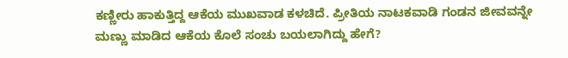ಕಣ್ಣೀರು ಹಾಕುತ್ತಿದ್ದ ಆಕೆಯ ಮುಖವಾಡ ಕಳಚಿದೆ. ಪ್ರೀತಿಯ ನಾಟಕವಾಡಿ ಗಂಡನ ಜೀವವನ್ನೇ ಮಣ್ಣು ಮಾಡಿದ ಆಕೆಯ ಕೊಲೆ ಸಂಚು ಬಯಲಾಗಿದ್ದು ಹೇಗೆ?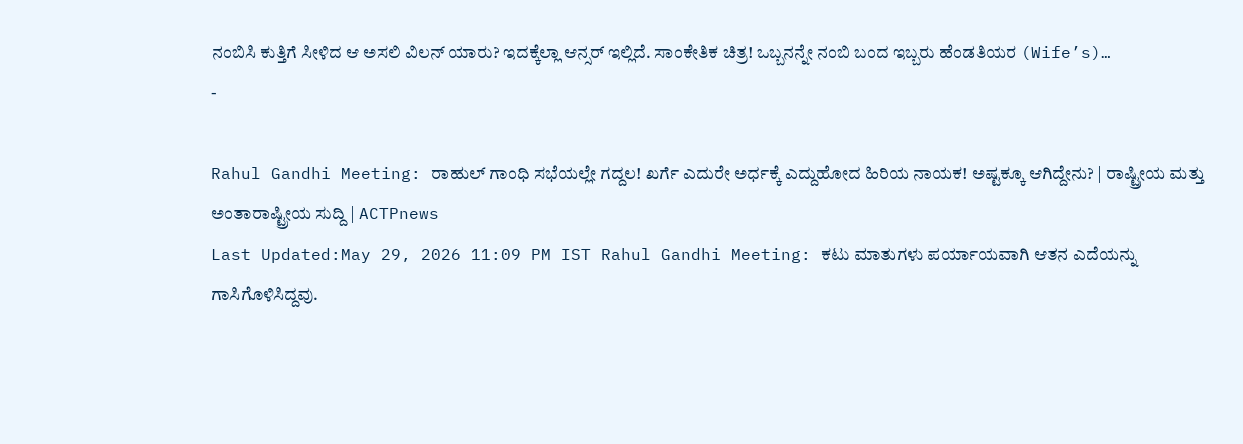ನಂಬಿಸಿ ಕುತ್ತಿಗೆ ಸೀಳಿದ ಆ ಅಸಲಿ ವಿಲನ್ ಯಾರು? ಇದಕ್ಕೆಲ್ಲಾ ಆನ್ಸರ್ ಇಲ್ಲಿದೆ. ಸಾಂಕೇತಿಕ ಚಿತ್ರ! ಒಬ್ಬನನ್ನೇ ನಂಬಿ ಬಂದ ಇಬ್ಬರು ಹೆಂಡತಿಯರ (Wife’s)…
-

Rahul Gandhi Meeting: ರಾಹುಲ್ ಗಾಂಧಿ ಸಭೆಯಲ್ಲೇ ಗದ್ದಲ! ಖರ್ಗೆ ಎದುರೇ ಅರ್ಧಕ್ಕೆ ಎದ್ದುಹೋದ ಹಿರಿಯ ನಾಯಕ! ಅಷ್ಟಕ್ಕೂ ಆಗಿದ್ದೇನು? | ರಾಷ್ಟ್ರೀಯ ಮತ್ತು ಅಂತಾರಾಷ್ಟ್ರೀಯ ಸುದ್ದಿ | ACTPnews
Last Updated:May 29, 2026 11:09 PM IST Rahul Gandhi Meeting: ಕಟು ಮಾತುಗಳು ಪರ್ಯಾಯವಾಗಿ ಆತನ ಎದೆಯನ್ನು ಗಾಸಿಗೊಳಿಸಿದ್ದವು.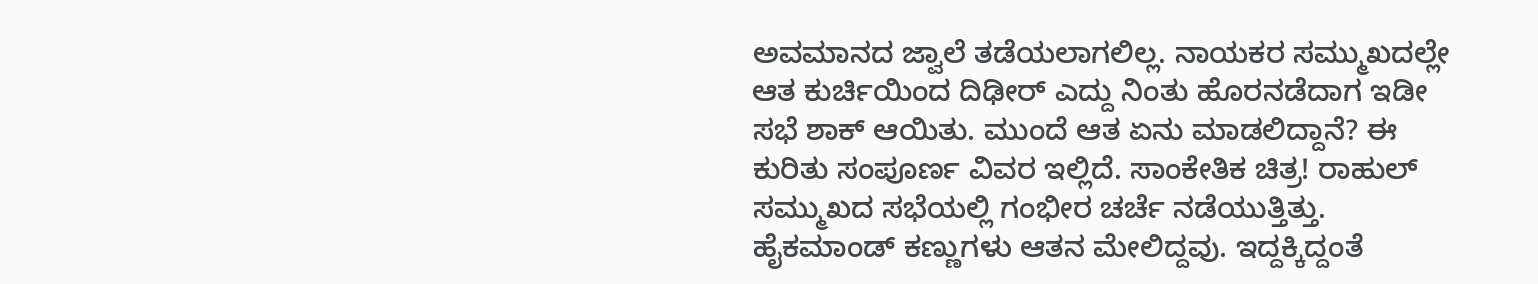ಅವಮಾನದ ಜ್ವಾಲೆ ತಡೆಯಲಾಗಲಿಲ್ಲ. ನಾಯಕರ ಸಮ್ಮುಖದಲ್ಲೇ ಆತ ಕುರ್ಚಿಯಿಂದ ದಿಢೀರ್ ಎದ್ದು ನಿಂತು ಹೊರನಡೆದಾಗ ಇಡೀ ಸಭೆ ಶಾಕ್ ಆಯಿತು. ಮುಂದೆ ಆತ ಏನು ಮಾಡಲಿದ್ದಾನೆ? ಈ ಕುರಿತು ಸಂಪೂರ್ಣ ವಿವರ ಇಲ್ಲಿದೆ. ಸಾಂಕೇತಿಕ ಚಿತ್ರ! ರಾಹುಲ್ ಸಮ್ಮುಖದ ಸಭೆಯಲ್ಲಿ ಗಂಭೀರ ಚರ್ಚೆ ನಡೆಯುತ್ತಿತ್ತು. ಹೈಕಮಾಂಡ್ ಕಣ್ಣುಗಳು ಆತನ ಮೇಲಿದ್ದವು. ಇದ್ದಕ್ಕಿದ್ದಂತೆ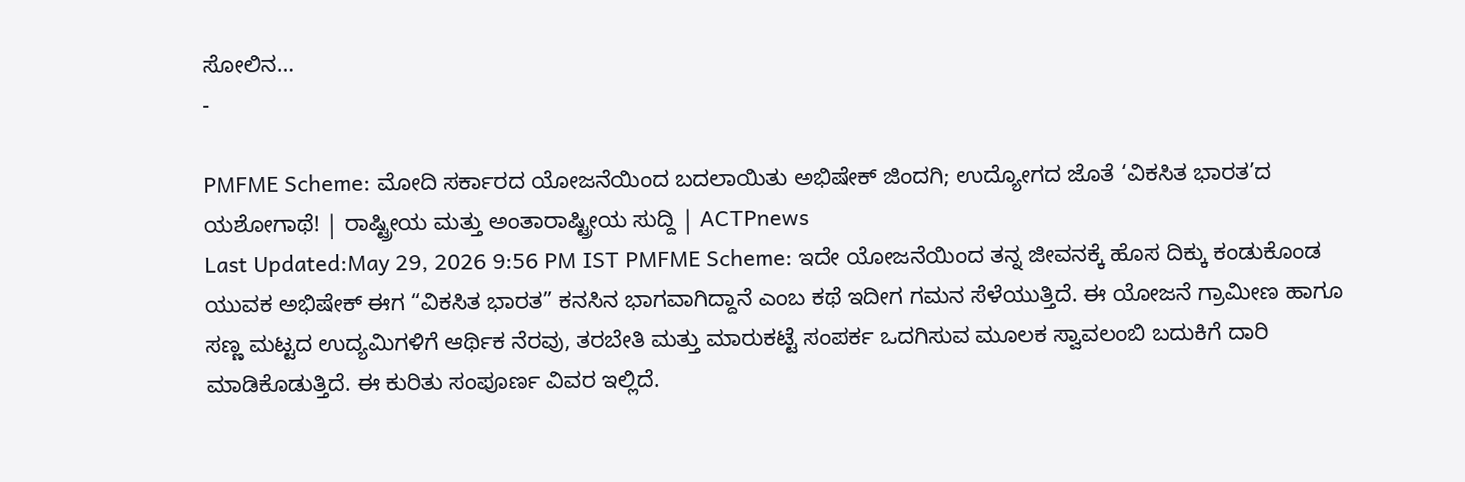ಸೋಲಿನ…
-

PMFME Scheme: ಮೋದಿ ಸರ್ಕಾರದ ಯೋಜನೆಯಿಂದ ಬದಲಾಯಿತು ಅಭಿಷೇಕ್ ಜಿಂದಗಿ; ಉದ್ಯೋಗದ ಜೊತೆ ‘ವಿಕಸಿತ ಭಾರತ’ದ ಯಶೋಗಾಥೆ! | ರಾಷ್ಟ್ರೀಯ ಮತ್ತು ಅಂತಾರಾಷ್ಟ್ರೀಯ ಸುದ್ದಿ | ACTPnews
Last Updated:May 29, 2026 9:56 PM IST PMFME Scheme: ಇದೇ ಯೋಜನೆಯಿಂದ ತನ್ನ ಜೀವನಕ್ಕೆ ಹೊಸ ದಿಕ್ಕು ಕಂಡುಕೊಂಡ ಯುವಕ ಅಭಿಷೇಕ್ ಈಗ “ವಿಕಸಿತ ಭಾರತ” ಕನಸಿನ ಭಾಗವಾಗಿದ್ದಾನೆ ಎಂಬ ಕಥೆ ಇದೀಗ ಗಮನ ಸೆಳೆಯುತ್ತಿದೆ. ಈ ಯೋಜನೆ ಗ್ರಾಮೀಣ ಹಾಗೂ ಸಣ್ಣ ಮಟ್ಟದ ಉದ್ಯಮಿಗಳಿಗೆ ಆರ್ಥಿಕ ನೆರವು, ತರಬೇತಿ ಮತ್ತು ಮಾರುಕಟ್ಟೆ ಸಂಪರ್ಕ ಒದಗಿಸುವ ಮೂಲಕ ಸ್ವಾವಲಂಬಿ ಬದುಕಿಗೆ ದಾರಿ ಮಾಡಿಕೊಡುತ್ತಿದೆ. ಈ ಕುರಿತು ಸಂಪೂರ್ಣ ವಿವರ ಇಲ್ಲಿದೆ.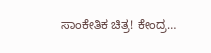ಸಾಂಕೇತಿಕ ಚಿತ್ರ! ಕೇಂದ್ರ…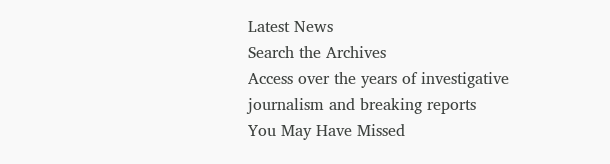Latest News
Search the Archives
Access over the years of investigative journalism and breaking reports
You May Have Missed